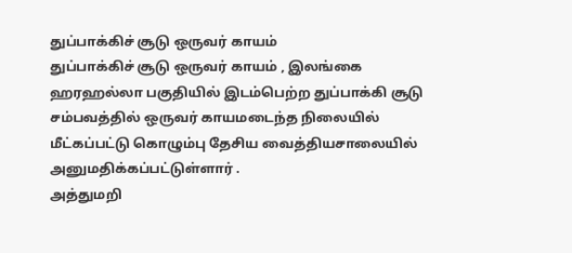துப்பாக்கிச் சூடு ஒருவர் காயம்
துப்பாக்கிச் சூடு ஒருவர் காயம் , இலங்கை ஹரஹல்லா பகுதியில் இடம்பெற்ற துப்பாக்கி சூடு சம்பவத்தில் ஒருவர் காயமடைந்த நிலையில் மீட்கப்பட்டு கொழும்பு தேசிய வைத்தியசாலையில் அனுமதிக்கப்பட்டுள்ளார் .
அத்துமறி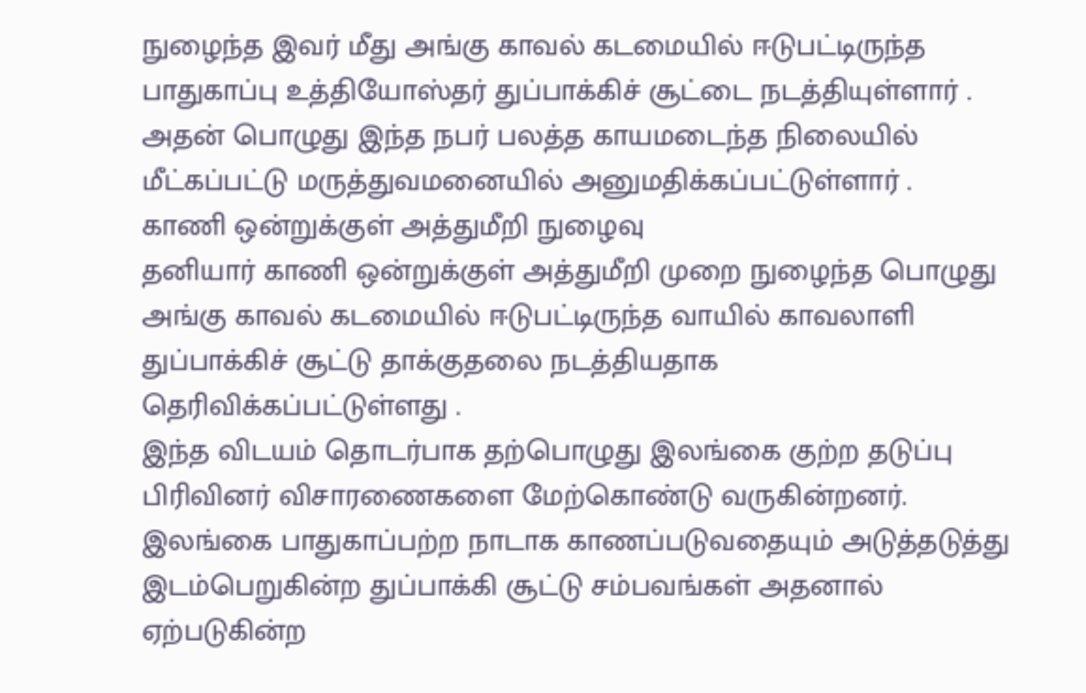நுழைந்த இவர் மீது அங்கு காவல் கடமையில் ஈடுபட்டிருந்த பாதுகாப்பு உத்தியோஸ்தர் துப்பாக்கிச் சூட்டை நடத்தியுள்ளார் .
அதன் பொழுது இந்த நபர் பலத்த காயமடைந்த நிலையில் மீட்கப்பட்டு மருத்துவமனையில் அனுமதிக்கப்பட்டுள்ளார் .
காணி ஒன்றுக்குள் அத்துமீறி நுழைவு
தனியார் காணி ஒன்றுக்குள் அத்துமீறி முறை நுழைந்த பொழுது அங்கு காவல் கடமையில் ஈடுபட்டிருந்த வாயில் காவலாளி துப்பாக்கிச் சூட்டு தாக்குதலை நடத்தியதாக தெரிவிக்கப்பட்டுள்ளது .
இந்த விடயம் தொடர்பாக தற்பொழுது இலங்கை குற்ற தடுப்பு பிரிவினர் விசாரணைகளை மேற்கொண்டு வருகின்றனர்.
இலங்கை பாதுகாப்பற்ற நாடாக காணப்படுவதையும் அடுத்தடுத்து இடம்பெறுகின்ற துப்பாக்கி சூட்டு சம்பவங்கள் அதனால் ஏற்படுகின்ற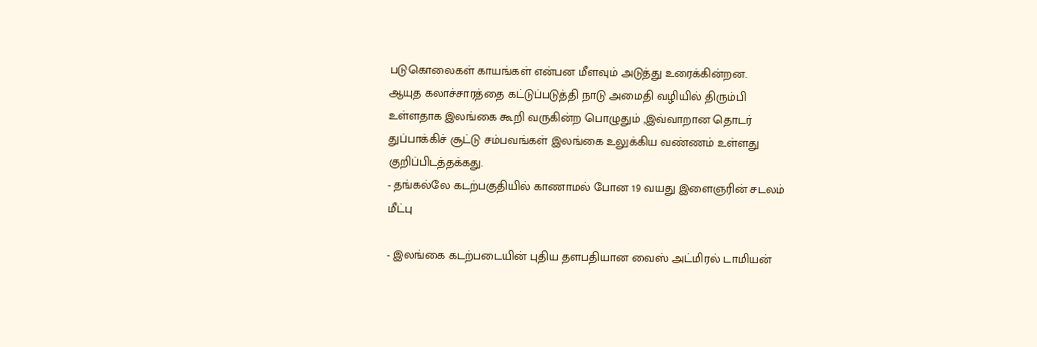படுகொலைகள் காயங்கள் என்பன மீளவும் அடுத்து உரைக்கின்றன.
ஆயுத கலாச்சாரத்தை கட்டுப்படுத்தி நாடு அமைதி வழியில் திரும்பி உள்ளதாக இலங்கை கூறி வருகின்ற பொழுதும் ,இவ்வாறான தொடர் துப்பாக்கிச் சூட்டு சம்பவங்கள் இலங்கை உலுக்கிய வண்ணம் உள்ளது குறிப்பிடத்தக்கது.
- தங்கல்லே கடற்பகுதியில் காணாமல் போன 19 வயது இளைஞரின் சடலம் மீட்பு

- இலங்கை கடற்படையின் புதிய தளபதியான வைஸ் அட்மிரல் டாமியன்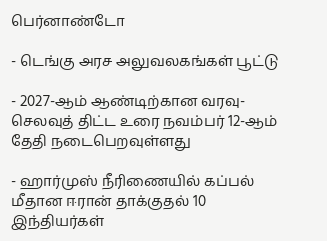பெர்னாண்டோ

- டெங்கு அரச அலுவலகங்கள் பூட்டு

- 2027-ஆம் ஆண்டிற்கான வரவு-செலவுத் திட்ட உரை நவம்பர் 12-ஆம் தேதி நடைபெறவுள்ளது

- ஹார்முஸ் நீரிணையில் கப்பல் மீதான ஈரான் தாக்குதல் 10 இந்தியர்கள்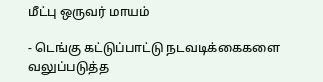மீட்பு ஒருவர் மாயம்

- டெங்கு கட்டுப்பாட்டு நடவடிக்கைகளை வலுப்படுத்த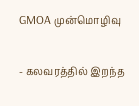GMOA முன்மொழிவு

- கலவரத்தில் இறந்த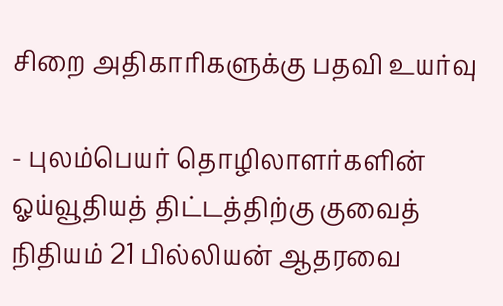சிறை அதிகாரிகளுக்கு பதவி உயர்வு

- புலம்பெயர் தொழிலாளர்களின் ஓய்வூதியத் திட்டத்திற்கு குவைத் நிதியம் 21 பில்லியன் ஆதரவை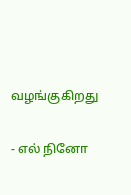வழங்குகிறது

- எல் நினோ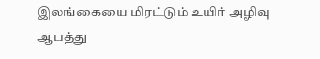இலங்கையை மிரட்டும் உயிர் அழிவு ஆபத்து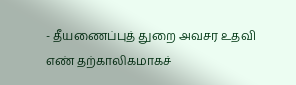- தீயணைப்புத் துறை அவசர உதவி எண் தற்காலிகமாகச்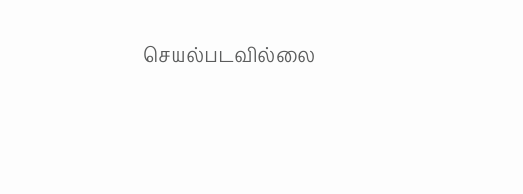செயல்படவில்லை